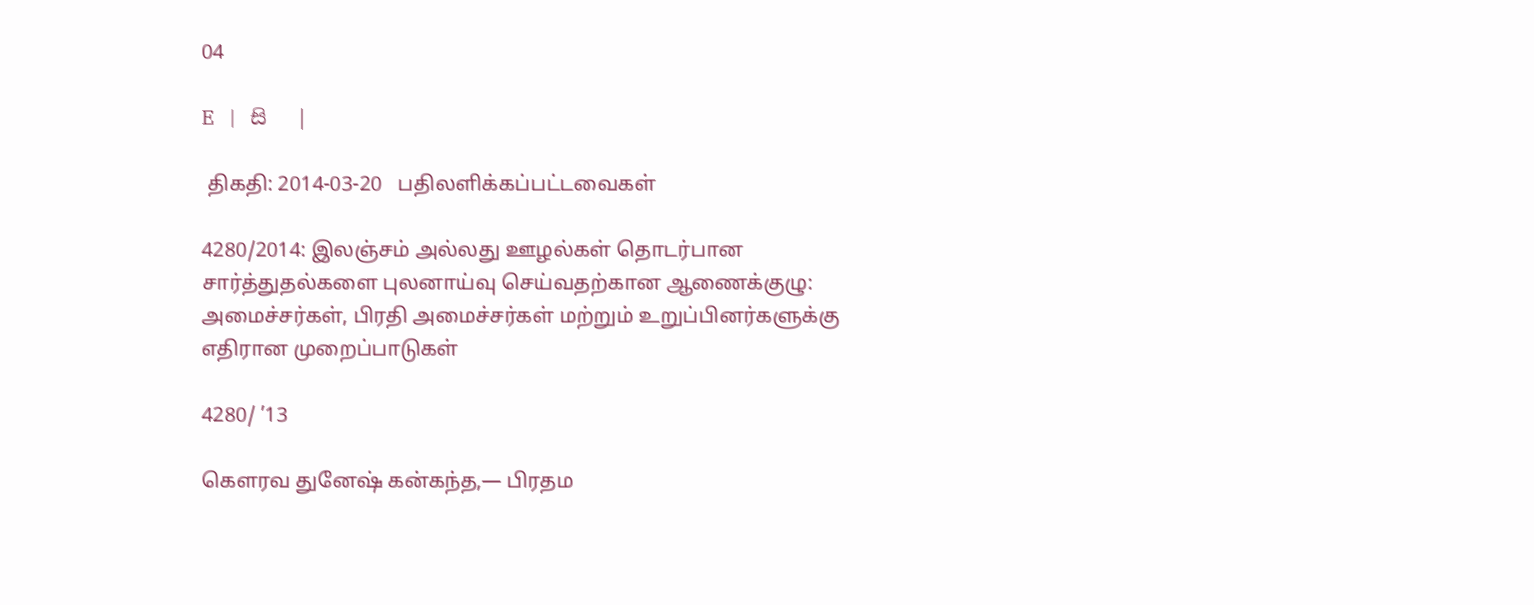04

E   |   සි   |

 திகதி: 2014-03-20   பதிலளிக்கப்பட்டவைகள்

4280/2014: இலஞ்சம் அல்லது ஊழல்கள் தொடர்பான சார்த்துதல்களை புலனாய்வு செய்வதற்கான ஆணைக்குழு: அமைச்சர்கள், பிரதி அமைச்சர்கள் மற்றும் உறுப்பினர்களுக்கு எதிரான முறைப்பாடுகள்

4280/ ’13

கௌரவ துனேஷ் கன்கந்த,— பிரதம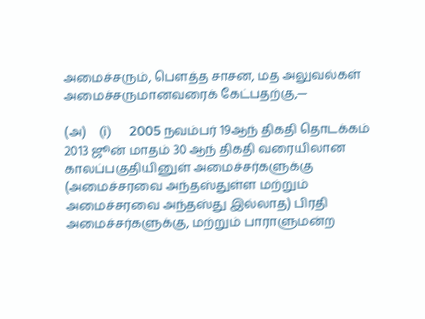அமைச்சரும், பௌத்த சாசன, மத அலுவல்கள் அமைச்சருமானவரைக் கேட்பதற்கு,—

(அ)    (i)      2005 நவம்பர் 19ஆந் திகதி தொடக்கம் 2013 ஜூன் மாதம் 30 ஆந் திகதி வரையிலான காலப்பகுதியினுள் அமைச்சர்களுக்கு (அமைச்சரவை அந்தஸ்துள்ள மற்றும் அமைச்சரவை அந்தஸ்து இல்லாத) பிரதி அமைச்சர்களுக்கு, மற்றும் பாராளுமன்ற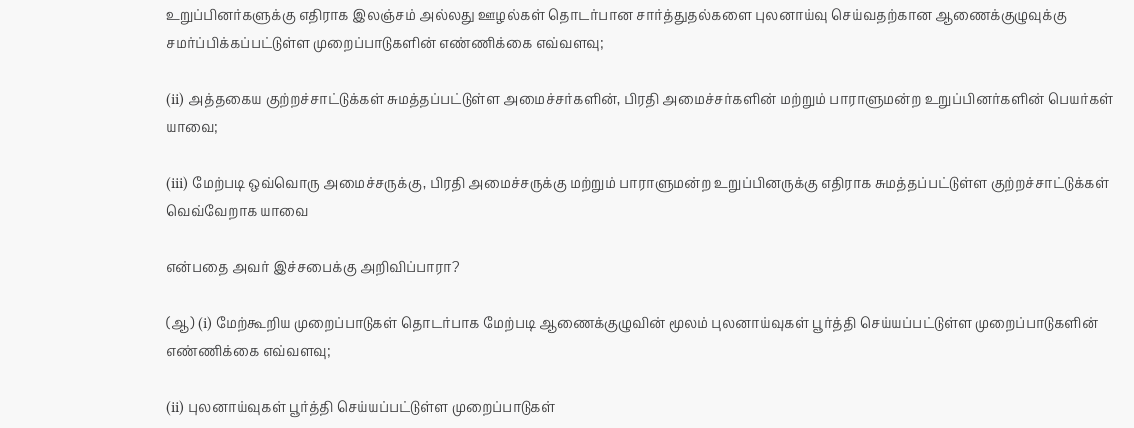உறுப்பினர்களுக்கு எதிராக இலஞ்சம் அல்லது ஊழல்கள் தொடர்பான சார்த்துதல்களை புலனாய்வு செய்வதற்கான ஆணைக்குழுவுக்கு சமர்ப்பிக்கப்பட்டுள்ள முறைப்பாடுகளின் எண்ணிக்கை எவ்வளவு;

(ii) அத்தகைய குற்றச்சாட்டுக்கள் சுமத்தப்பட்டுள்ள அமைச்சர்களின், பிரதி அமைச்சர்களின் மற்றும் பாராளுமன்ற உறுப்பினர்களின் பெயர்கள் யாவை;

(iii) மேற்படி ஒவ்வொரு அமைச்சருக்கு, பிரதி அமைச்சருக்கு மற்றும் பாராளுமன்ற உறுப்பினருக்கு எதிராக சுமத்தப்பட்டுள்ள குற்றச்சாட்டுக்கள் வெவ்வேறாக யாவை

என்பதை அவர் இச்சபைக்கு அறிவிப்பாரா?

(ஆ) (i) மேற்கூறிய முறைப்பாடுகள் தொடர்பாக மேற்படி ஆணைக்குழுவின் மூலம் புலனாய்வுகள் பூர்த்தி செய்யப்பட்டுள்ள முறைப்பாடுகளின் எண்ணிக்கை எவ்வளவு;

(ii) புலனாய்வுகள் பூர்த்தி செய்யப்பட்டுள்ள முறைப்பாடுகள்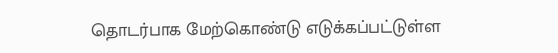தொடர்பாக மேற்கொண்டு எடுக்கப்பட்டுள்ள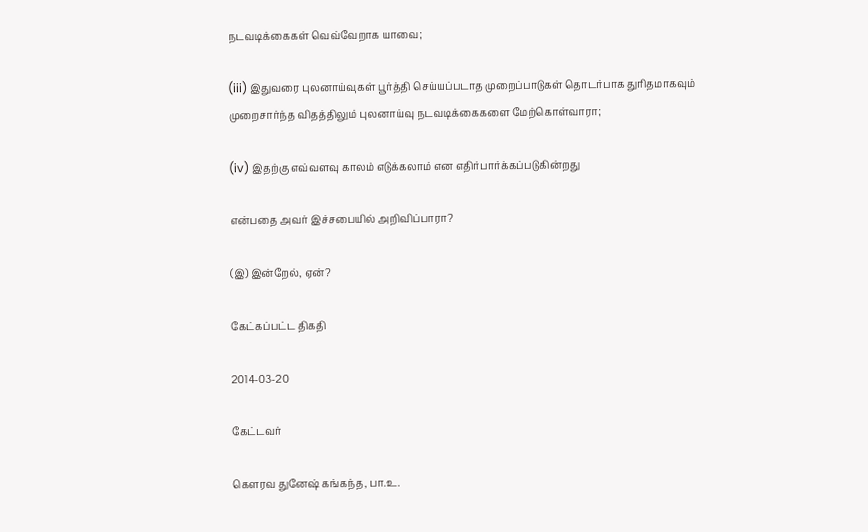நடவடிக்கைகள் வெவ்வேறாக யாவை;

(iii) இதுவரை புலனாய்வுகள் பூர்த்தி செய்யப்படாத முறைப்பாடுகள் தொடர்பாக துரிதமாகவும் முறைசார்ந்த விதத்திலும் புலனாய்வு நடவடிக்கைகளை மேற்கொள்வாரா;

(iv) இதற்கு எவ்வளவு காலம் எடுக்கலாம் என எதிர்பார்க்கப்படுகின்றது

என்பதை அவர் இச்சபையில் அறிவிப்பாரா?

(இ) இன்றேல், ஏன்?

கேட்கப்பட்ட திகதி

2014-03-20

கேட்டவர்

கௌரவ துனேஷ் கங்கந்த, பா.உ.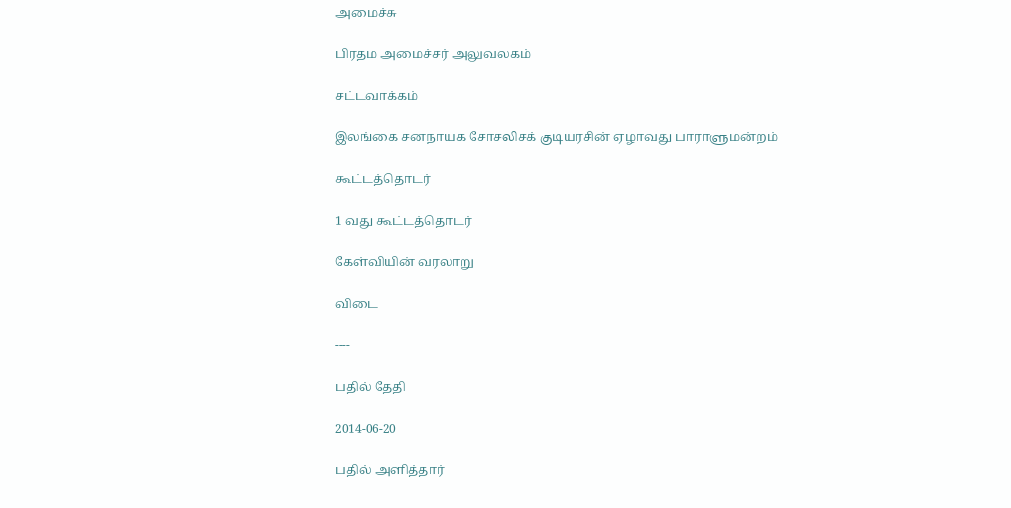அமைச்சு

பிரதம அமைச்சர் அலுவலகம்

சட்டவாக்கம்

இலங்கை சனநாயக சோசலிசக் குடியரசின் ஏழாவது பாராளுமன்றம்

கூட்டத்தொடர்

1 வது கூட்டத்தொடர்

கேள்வியின் வரலாறு

விடை

----

பதில் தேதி

2014-06-20

பதில் அளித்தார்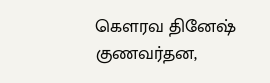கௌரவ தினேஷ் குணவர்தன,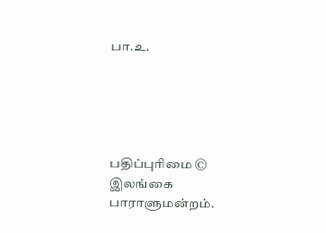பா.உ.





பதிப்புரிமை © இலங்கை பாராளுமன்றம்.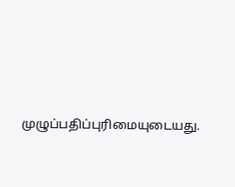முழுப்பதிப்புரிமையுடையது.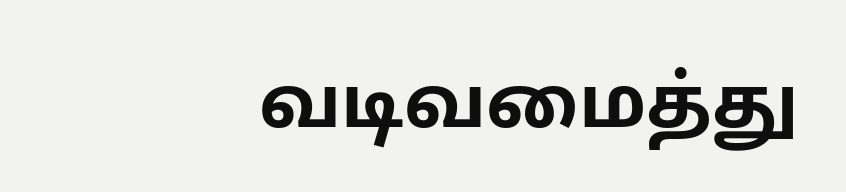வடிவமைத்து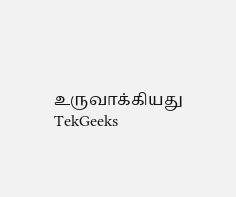உருவாக்கியது  TekGeeks